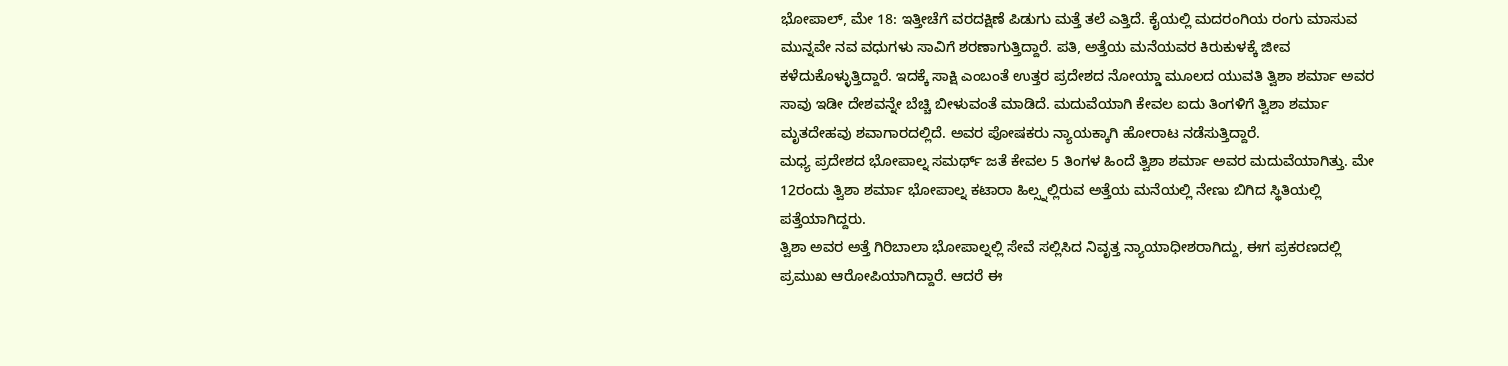ಭೋಪಾಲ್, ಮೇ 18: ಇತ್ತೀಚೆಗೆ ವರದಕ್ಷಿಣೆ ಪಿಡುಗು ಮತ್ತೆ ತಲೆ ಎತ್ತಿದೆ. ಕೈಯಲ್ಲಿ ಮದರಂಗಿಯ ರಂಗು ಮಾಸುವ ಮುನ್ನವೇ ನವ ವಧುಗಳು ಸಾವಿಗೆ ಶರಣಾಗುತ್ತಿದ್ದಾರೆ. ಪತಿ, ಅತ್ತೆಯ ಮನೆಯವರ ಕಿರುಕುಳಕ್ಕೆ ಜೀವ ಕಳೆದುಕೊಳ್ಳುತ್ತಿದ್ದಾರೆ. ಇದಕ್ಕೆ ಸಾಕ್ಷಿ ಎಂಬಂತೆ ಉತ್ತರ ಪ್ರದೇಶದ ನೋಯ್ಡಾ ಮೂಲದ ಯುವತಿ ತ್ವಿಶಾ ಶರ್ಮಾ ಅವರ ಸಾವು ಇಡೀ ದೇಶವನ್ನೇ ಬೆಚ್ಚಿ ಬೀಳುವಂತೆ ಮಾಡಿದೆ. ಮದುವೆಯಾಗಿ ಕೇವಲ ಐದು ತಿಂಗಳಿಗೆ ತ್ವಿಶಾ ಶರ್ಮಾ ಮೃತದೇಹವು ಶವಾಗಾರದಲ್ಲಿದೆ. ಅವರ ಪೋಷಕರು ನ್ಯಾಯಕ್ಕಾಗಿ ಹೋರಾಟ ನಡೆಸುತ್ತಿದ್ದಾರೆ.
ಮಧ್ಯ ಪ್ರದೇಶದ ಭೋಪಾಲ್ನ ಸಮರ್ಥ್ ಜತೆ ಕೇವಲ 5 ತಿಂಗಳ ಹಿಂದೆ ತ್ವಿಶಾ ಶರ್ಮಾ ಅವರ ಮದುವೆಯಾಗಿತ್ತು. ಮೇ 12ರಂದು ತ್ವಿಶಾ ಶರ್ಮಾ ಭೋಪಾಲ್ನ ಕಟಾರಾ ಹಿಲ್ಸ್ನಲ್ಲಿರುವ ಅತ್ತೆಯ ಮನೆಯಲ್ಲಿ ನೇಣು ಬಿಗಿದ ಸ್ಥಿತಿಯಲ್ಲಿ ಪತ್ತೆಯಾಗಿದ್ದರು.
ತ್ವಿಶಾ ಅವರ ಅತ್ತೆ ಗಿರಿಬಾಲಾ ಭೋಪಾಲ್ನಲ್ಲಿ ಸೇವೆ ಸಲ್ಲಿಸಿದ ನಿವೃತ್ತ ನ್ಯಾಯಾಧೀಶರಾಗಿದ್ದು, ಈಗ ಪ್ರಕರಣದಲ್ಲಿ ಪ್ರಮುಖ ಆರೋಪಿಯಾಗಿದ್ದಾರೆ. ಆದರೆ ಈ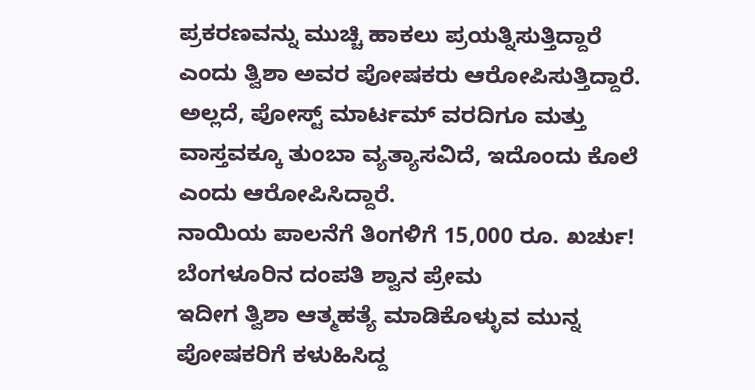ಪ್ರಕರಣವನ್ನು ಮುಚ್ಚಿ ಹಾಕಲು ಪ್ರಯತ್ನಿಸುತ್ತಿದ್ದಾರೆ ಎಂದು ತ್ವಿಶಾ ಅವರ ಪೋಷಕರು ಆರೋಪಿಸುತ್ತಿದ್ದಾರೆ. ಅಲ್ಲದೆ, ಪೋಸ್ಟ್ ಮಾರ್ಟಮ್ ವರದಿಗೂ ಮತ್ತು ವಾಸ್ತವಕ್ಕೂ ತುಂಬಾ ವ್ಯತ್ಯಾಸವಿದೆ, ಇದೊಂದು ಕೊಲೆ ಎಂದು ಆರೋಪಿಸಿದ್ದಾರೆ.
ನಾಯಿಯ ಪಾಲನೆಗೆ ತಿಂಗಳಿಗೆ 15,000 ರೂ. ಖರ್ಚು! ಬೆಂಗಳೂರಿನ ದಂಪತಿ ಶ್ವಾನ ಪ್ರೇಮ
ಇದೀಗ ತ್ವಿಶಾ ಆತ್ಮಹತ್ಯೆ ಮಾಡಿಕೊಳ್ಳುವ ಮುನ್ನ ಪೋಷಕರಿಗೆ ಕಳುಹಿಸಿದ್ದ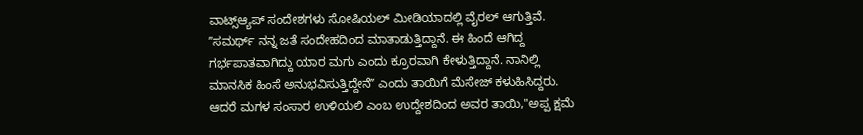ವಾಟ್ಸ್ಆ್ಯಪ್ ಸಂದೇಶಗಳು ಸೋಷಿಯಲ್ ಮೀಡಿಯಾದಲ್ಲಿ ವೈರಲ್ ಆಗುತ್ತಿವೆ. ʼʼಸಮರ್ಥ್ ನನ್ನ ಜತೆ ಸಂದೇಹದಿಂದ ಮಾತಾಡುತ್ತಿದ್ದಾನೆ. ಈ ಹಿಂದೆ ಆಗಿದ್ದ ಗರ್ಭಪಾತವಾಗಿದ್ದು ಯಾರ ಮಗು ಎಂದು ಕ್ರೂರವಾಗಿ ಕೇಳುತ್ತಿದ್ದಾನೆ. ನಾನಿಲ್ಲಿ ಮಾನಸಿಕ ಹಿಂಸೆ ಅನುಭವಿಸುತ್ತಿದ್ದೇನೆʼʼ ಎಂದು ತಾಯಿಗೆ ಮೆಸೇಜ್ ಕಳುಹಿಸಿದ್ದರು.
ಆದರೆ ಮಗಳ ಸಂಸಾರ ಉಳಿಯಲಿ ಎಂಬ ಉದ್ದೇಶದಿಂದ ಅವರ ತಾಯಿ,"ಅಪ್ಪ ಕ್ಷಮೆ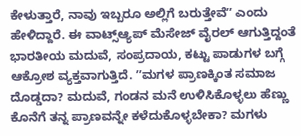ಕೇಳುತ್ತಾರೆ, ನಾವು ಇಬ್ಬರೂ ಅಲ್ಲಿಗೆ ಬರುತ್ತೇವೆʼʼ ಎಂದು ಹೇಳಿದ್ದಾರೆ. ಈ ವಾಟ್ಸ್ಆ್ಯಪ್ ಮೆಸೇಜ್ ವೈರಲ್ ಆಗುತ್ತಿದ್ದಂತೆ ಭಾರತೀಯ ಮದುವೆ, ಸಂಪ್ರದಾಯ, ಕಟ್ಟು ಪಾಡುಗಳ ಬಗ್ಗೆ ಆಕ್ರೋಶ ವ್ಯಕ್ತವಾಗುತ್ತಿದೆ. ʼʼಮಗಳ ಪ್ರಾಣಕ್ಕಿಂತ ಸಮಾಜ ದೊಡ್ಡದಾ? ಮದುವೆ, ಗಂಡನ ಮನೆ ಉಳಿಸಿಕೊಳ್ಳಲು ಹೆಣ್ಣು ಕೊನೆಗೆ ತನ್ನ ಪ್ರಾಣವನ್ನೇ ಕಳೆದುಕೊಳ್ಳಬೇಕಾ? ಮಗಳು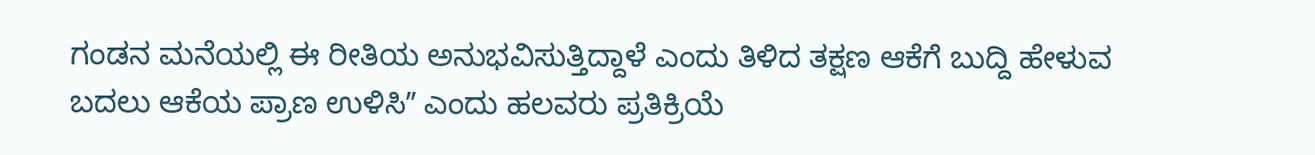ಗಂಡನ ಮನೆಯಲ್ಲಿ ಈ ರೀತಿಯ ಅನುಭವಿಸುತ್ತಿದ್ದಾಳೆ ಎಂದು ತಿಳಿದ ತಕ್ಷಣ ಆಕೆಗೆ ಬುದ್ದಿ ಹೇಳುವ ಬದಲು ಆಕೆಯ ಪ್ರಾಣ ಉಳಿಸಿʼʼ ಎಂದು ಹಲವರು ಪ್ರತಿಕ್ರಿಯೆ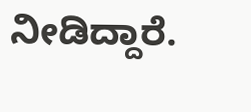ನೀಡಿದ್ದಾರೆ.